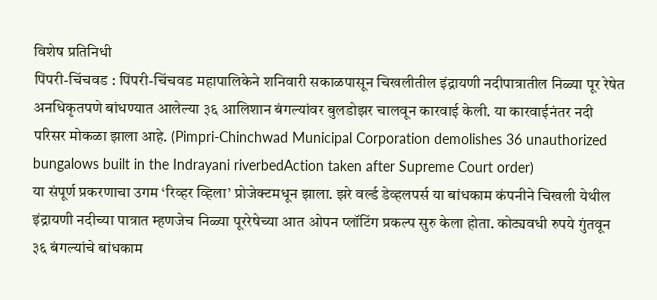विशेष प्रतिनिधी
पिंपरी-चिंचवड : पिंपरी-चिंचवड महापालिकेने शनिवारी सकाळपासून चिखलीतील इंद्रायणी नदीपात्रातील निळ्या पूर रेषेत अनधिकृतपणे बांधण्यात आलेल्या ३६ आलिशान बंगल्यांवर बुलडोझर चालवून कारवाई केली. या कारवाईनंतर नदी परिसर मोकळा झाला आहे. (Pimpri-Chinchwad Municipal Corporation demolishes 36 unauthorized bungalows built in the Indrayani riverbedAction taken after Supreme Court order)
या संपूर्ण प्रकरणाचा उगम ‘रिव्हर व्हिला’ प्रोजेक्टमधून झाला. झरे वर्ल्ड डेव्हलपर्स या बांधकाम कंपनीने चिखली येथील इंद्रायणी नदीच्या पात्रात म्हणजेच निळ्या पूररेषेच्या आत ओपन प्लॉटिंग प्रकल्प सुरु केला होता. कोट्यवधी रुपये गुंतवून ३६ बंगल्यांचे बांधकाम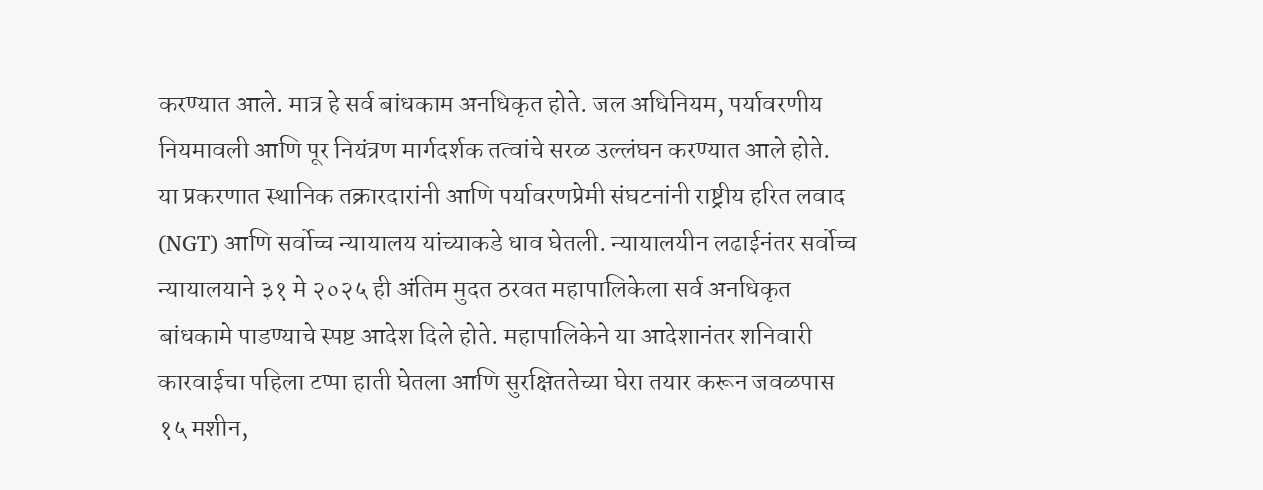करण्यात आले. मात्र हे सर्व बांधकाम अनधिकृत होते. जल अधिनियम, पर्यावरणीय नियमावली आणि पूर नियंत्रण मार्गदर्शक तत्वांचे सरळ उल्लंघन करण्यात आले होते.
या प्रकरणात स्थानिक तक्रारदारांनी आणि पर्यावरणप्रेमी संघटनांनी राष्ट्रीय हरित लवाद (NGT) आणि सर्वोच्च न्यायालय यांच्याकडे धाव घेतली. न्यायालयीन लढाईनंतर सर्वोच्च न्यायालयाने ३१ मे २०२५ ही अंतिम मुदत ठरवत महापालिकेला सर्व अनधिकृत बांधकामे पाडण्याचे स्पष्ट आदेश दिले होते. महापालिकेने या आदेशानंतर शनिवारी कारवाईचा पहिला टप्पा हाती घेतला आणि सुरक्षिततेच्या घेरा तयार करून जवळपास १५ मशीन,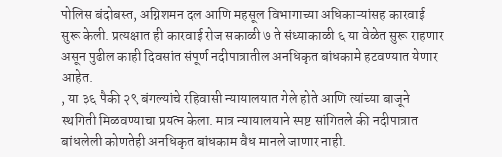पोलिस बंदोबस्त, अग्निशमन दल आणि महसूल विभागाच्या अधिकाऱ्यांसह कारवाई सुरू केली. प्रत्यक्षात ही कारवाई रोज सकाळी ७ ते संध्याकाळी ६ या वेळेत सुरू राहणार असून पुढील काही दिवसांत संपूर्ण नदीपात्रातील अनधिकृत बांधकामे हटवण्यात येणार आहेत.
, या ३६ पैकी २९ बंगल्यांचे रहिवासी न्यायालयात गेले होते आणि त्यांच्या बाजूने स्थगिती मिळवण्याचा प्रयत्न केला. मात्र न्यायालयाने स्पष्ट सांगितले की नदीपात्रात बांधलेली कोणतेही अनधिकृत बांधकाम वैध मानले जाणार नाही.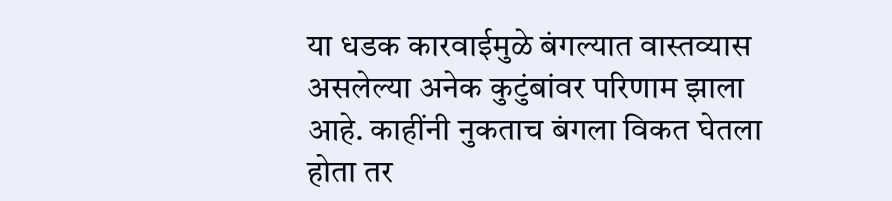या धडक कारवाईमुळे बंगल्यात वास्तव्यास असलेल्या अनेक कुटुंबांवर परिणाम झाला आहे. काहींनी नुकताच बंगला विकत घेतला होता तर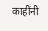काहींनी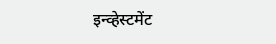इन्व्हेस्टमेंट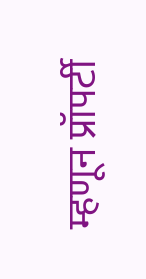म्हणून प्रॉपर्टी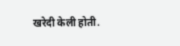खरेदी केली होती.